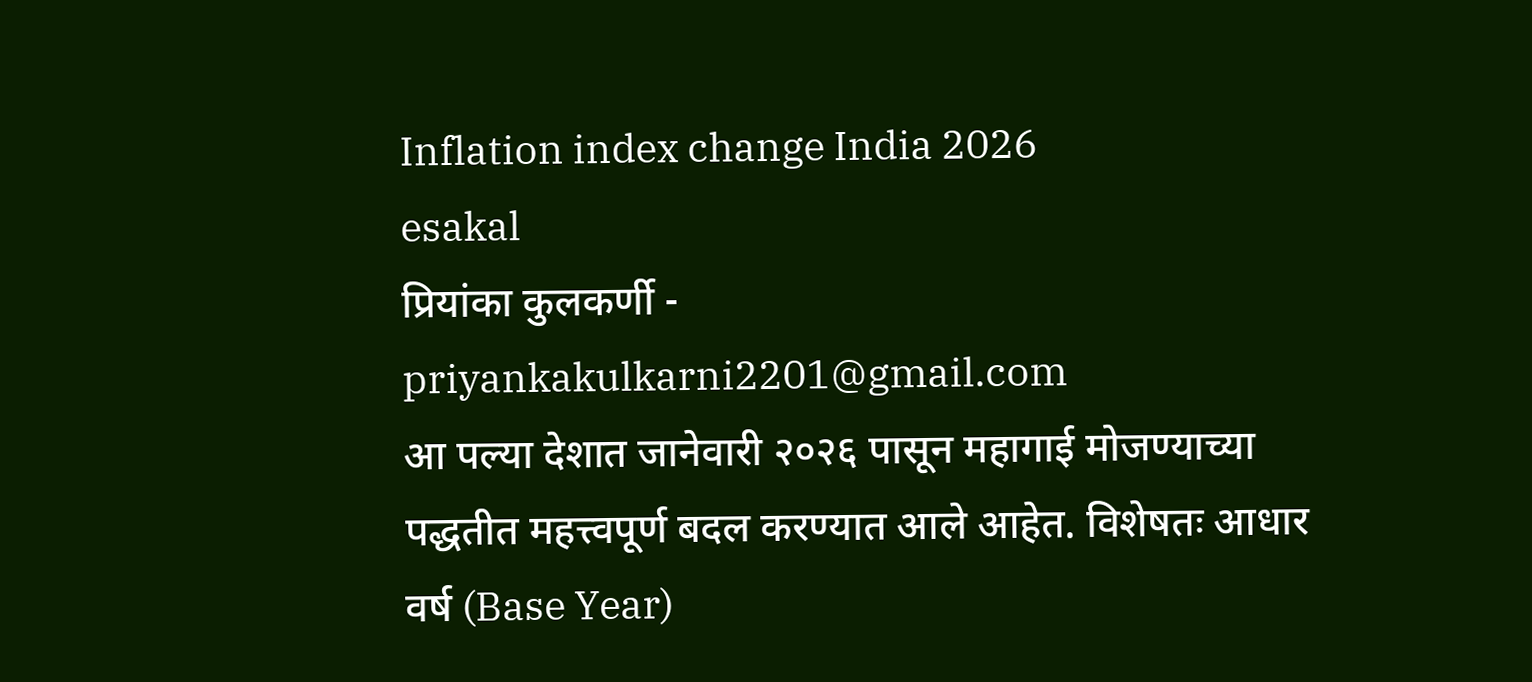Inflation index change India 2026
esakal
प्रियांका कुलकर्णी - priyankakulkarni2201@gmail.com
आ पल्या देशात जानेवारी २०२६ पासून महागाई मोजण्याच्या पद्धतीत महत्त्वपूर्ण बदल करण्यात आले आहेत. विशेषतः आधार वर्ष (Base Year)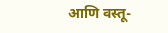आणि वस्तू-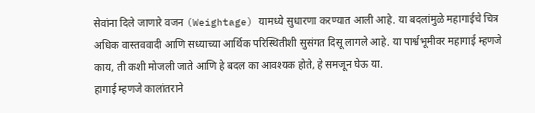सेवांना दिले जाणारे वजन (Weightage) यामध्ये सुधारणा करण्यात आली आहे. या बदलांमुळे महागाईचे चित्र अधिक वास्तववादी आणि सध्याच्या आर्थिक परिस्थितीशी सुसंगत दिसू लागले आहे. या पार्श्वभूमीवर महागाई म्हणजे काय, ती कशी मोजली जाते आणि हे बदल का आवश्यक होते, हे समजून घेऊ या.
हागाई म्हणजे कालांतराने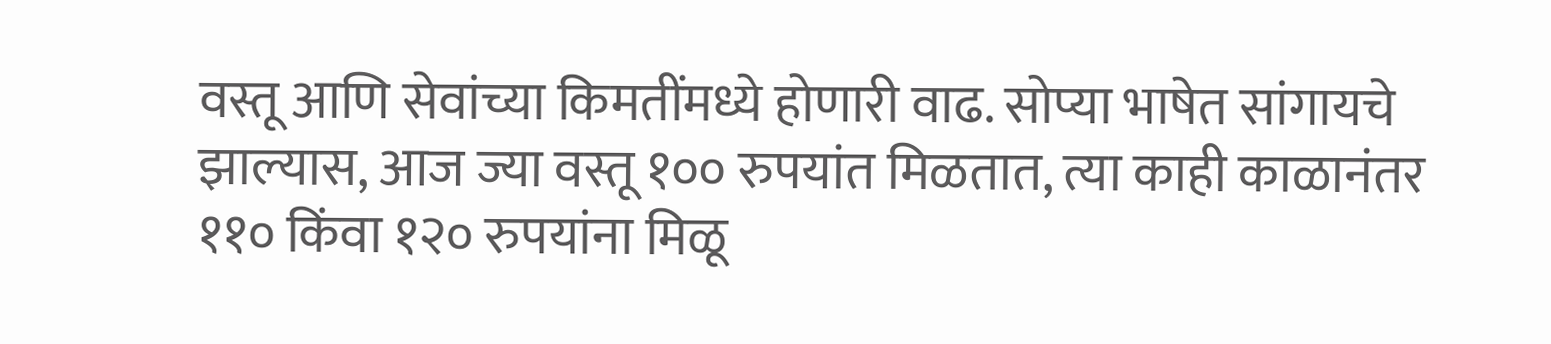वस्तू आणि सेवांच्या किमतींमध्ये होणारी वाढ. सोप्या भाषेत सांगायचे झाल्यास, आज ज्या वस्तू १०० रुपयांत मिळतात, त्या काही काळानंतर ११० किंवा १२० रुपयांना मिळू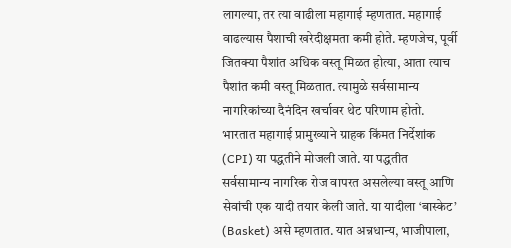लागल्या, तर त्या वाढीला महागाई म्हणतात. महागाई वाढल्यास पैशाची खरेदीक्षमता कमी होते. म्हणजेच, पूर्वी जितक्या पैशांत अधिक वस्तू मिळत होत्या, आता त्याच पैशांत कमी वस्तू मिळतात. त्यामुळे सर्वसामान्य नागरिकांच्या दैनंदिन खर्चावर थेट परिणाम होतो.
भारतात महागाई प्रामुख्याने ग्राहक किंमत निर्देशांक (CPI) या पद्धतीने मोजली जाते. या पद्धतीत सर्वसामान्य नागरिक रोज वापरत असलेल्या वस्तू आणि सेवांची एक यादी तयार केली जाते. या यादीला ‘बास्केट’ (Basket) असे म्हणतात. यात अन्नधान्य, भाजीपाला,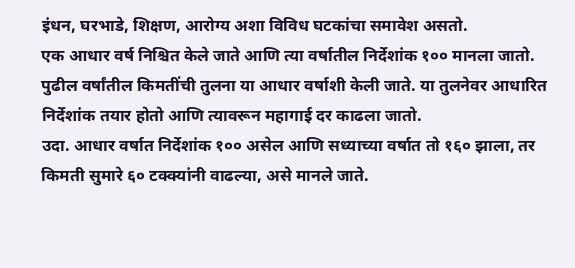इंधन, घरभाडे, शिक्षण, आरोग्य अशा विविध घटकांचा समावेश असतो.
एक आधार वर्ष निश्चित केले जाते आणि त्या वर्षातील निर्देशांक १०० मानला जातो. पुढील वर्षांतील किमतींची तुलना या आधार वर्षाशी केली जाते. या तुलनेवर आधारित निर्देशांक तयार होतो आणि त्यावरून महागाई दर काढला जातो.
उदा. आधार वर्षात निर्देशांक १०० असेल आणि सध्याच्या वर्षात तो १६० झाला, तर किमती सुमारे ६० टक्क्यांनी वाढल्या, असे मानले जाते.